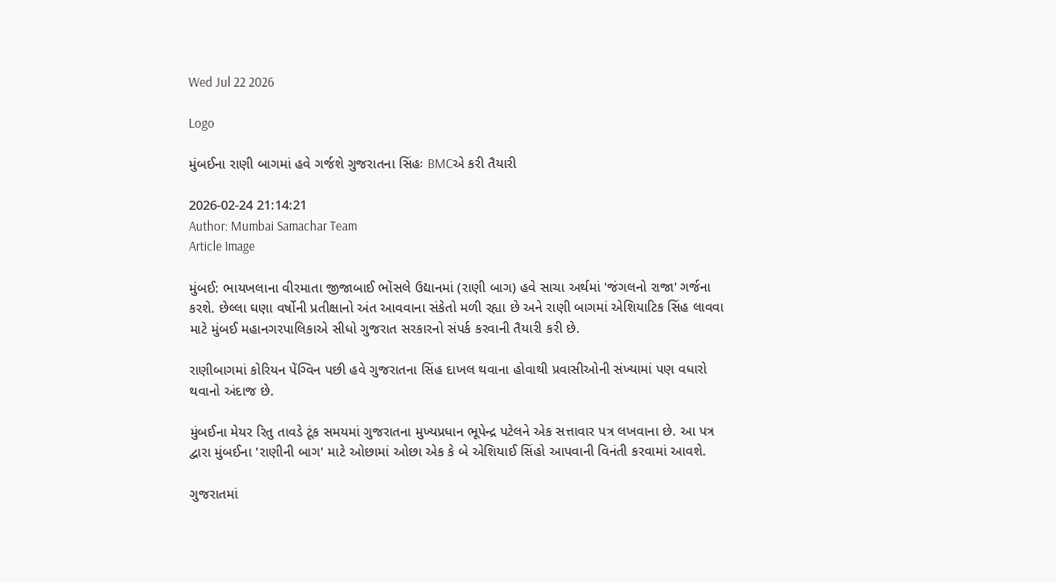Wed Jul 22 2026

Logo

મુંબઈના રાણી બાગમાં હવે ગર્જશે ગુજરાતના સિંહઃ BMCએ કરી તૈયારી

2026-02-24 21:14:21
Author: Mumbai Samachar Team
Article Image

મુંબઈ: ભાયખલાના વીરમાતા જીજાબાઈ ભોંસલે ઉદ્યાનમાં (રાણી બાગ) હવે સાચા અર્થમાં 'જંગલનો રાજા' ગર્જના કરશે. છેલ્લા ઘણા વર્ષોની પ્રતીક્ષાનો અંત આવવાના સંકેતો મળી રહ્યા છે અને રાણી બાગમાં એશિયાટિક સિંહ લાવવા માટે મુંબઈ મહાનગરપાલિકાએ સીધો ગુજરાત સરકારનો સંપર્ક કરવાની તૈયારી કરી છે.

રાણીબાગમાં કોરિયન પેંગ્વિન પછી હવે ગુજરાતના સિંહ દાખલ થવાના હોવાથી પ્રવાસીઓની સંખ્યામાં પણ વધારો થવાનો અંદાજ છે.

મુંબઈના મેયર રિતુ તાવડે ટૂંક સમયમાં ગુજરાતના મુખ્યપ્રધાન ભૂપેન્દ્ર પટેલને એક સત્તાવાર પત્ર લખવાના છે. આ પત્ર દ્વારા મુંબઈના 'રાણીની બાગ' માટે ઓછામાં ઓછા એક કે બે એશિયાઈ સિંહો આપવાની વિનંતી કરવામાં આવશે.

ગુજરાતમાં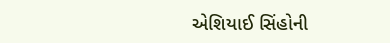એશિયાઈ સિંહોની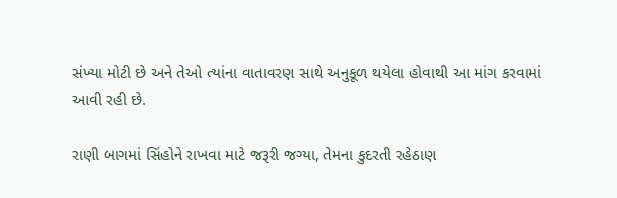સંખ્યા મોટી છે અને તેઓ ત્યાંના વાતાવરણ સાથે અનુકૂળ થયેલા હોવાથી આ માંગ કરવામાં આવી રહી છે.

રાણી બાગમાં સિંહોને રાખવા માટે જરૂરી જગ્યા, તેમના કુદરતી રહેઠાણ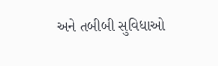અને તબીબી સુવિધાઓ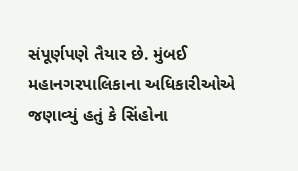સંપૂર્ણપણે તૈયાર છે. મુંબઈ મહાનગરપાલિકાના અધિકારીઓએ જણાવ્યું હતું કે સિંહોના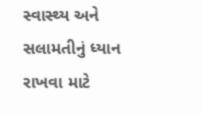સ્વાસ્થ્ય અને સલામતીનું ધ્યાન રાખવા માટે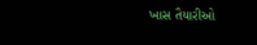ખાસ તૈયારીઓ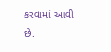કરવામાં આવી છે.